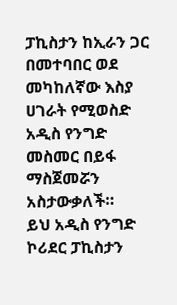ፓኪስታን ከኢራን ጋር በመተባበር ወደ መካከለኛው እስያ ሀገራት የሚወስድ አዲስ የንግድ መስመር በይፋ ማስጀመሯን አስታውቃለች።
ይህ አዲስ የንግድ ኮሪደር ፓኪስታን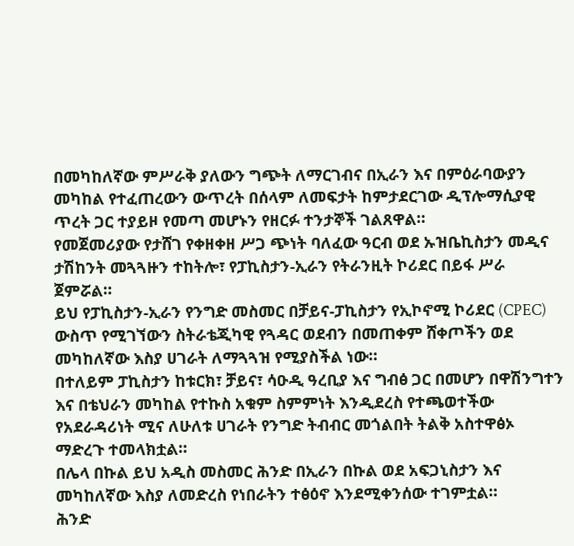በመካከለኛው ምሥራቅ ያለውን ግጭት ለማርገብና በኢራን እና በምዕራባውያን መካከል የተፈጠረውን ውጥረት በሰላም ለመፍታት ከምታደርገው ዲፕሎማሲያዊ ጥረት ጋር ተያይዞ የመጣ መሆኑን የዘርፉ ተንታኞች ገልጸዋል።
የመጀመሪያው የታሸገ የቀዘቀዘ ሥጋ ጭነት ባለፈው ዓርብ ወደ ኡዝቤኪስታን መዲና ታሽከንት መጓጓዙን ተከትሎ፣ የፓኪስታን-ኢራን የትራንዚት ኮሪደር በይፋ ሥራ ጀምሯል።
ይህ የፓኪስታን-ኢራን የንግድ መስመር በቻይና-ፓኪስታን የኢኮኖሚ ኮሪደር (CPEC) ውስጥ የሚገኘውን ስትራቴጂካዊ የጓዳር ወደብን በመጠቀም ሸቀጦችን ወደ መካከለኛው እስያ ሀገራት ለማጓጓዝ የሚያስችል ነው።
በተለይም ፓኪስታን ከቱርክ፣ ቻይና፣ ሳዑዲ ዓረቢያ እና ግብፅ ጋር በመሆን በዋሽንግተን እና በቴህራን መካከል የተኩስ አቁም ስምምነት እንዲደረስ የተጫወተችው የአደራዳሪነት ሚና ለሁለቱ ሀገራት የንግድ ትብብር መጎልበት ትልቅ አስተዋፅኦ ማድረጉ ተመላክቷል።
በሌላ በኩል ይህ አዲስ መስመር ሕንድ በኢራን በኩል ወደ አፍጋኒስታን እና መካከለኛው እስያ ለመድረስ የነበራትን ተፅዕኖ እንደሚቀንሰው ተገምቷል።
ሕንድ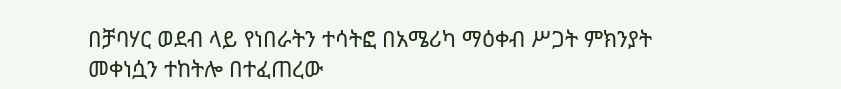በቻባሃር ወደብ ላይ የነበራትን ተሳትፎ በአሜሪካ ማዕቀብ ሥጋት ምክንያት መቀነሷን ተከትሎ በተፈጠረው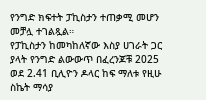የንግድ ክፍተት ፓኪስታን ተጠቃሚ መሆን መቻሏ ተገልጿል።
የፓኪስታን ከመካከለኛው እስያ ሀገራት ጋር ያላት የንግድ ልውውጥ በፈረንጆቹ 2025 ወደ 2.41 ቢሊዮን ዶላር ከፍ ማለቱ የዚሁ ስኬት ማሳያ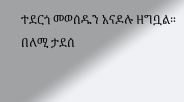ተደርጎ መወሰዱን አናዶሉ ዘግቧል።
በለሚ ታደሰ